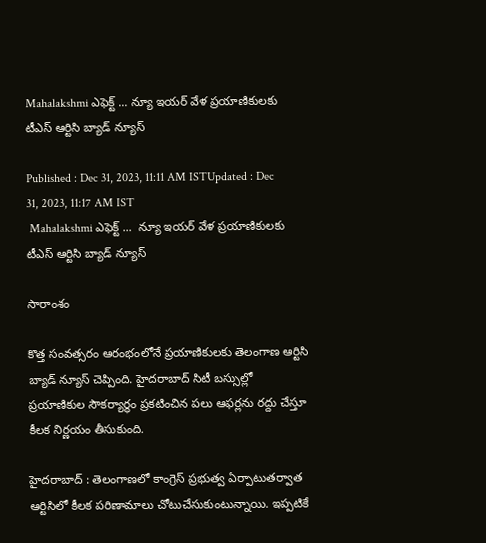Mahalakshmi ఎఫెక్ట్ ... న్యూ ఇయర్ వేళ ప్రయాణికులకు టీఎస్ ఆర్టిసి బ్యాడ్ న్యూస్

Published : Dec 31, 2023, 11:11 AM ISTUpdated : Dec 31, 2023, 11:17 AM IST
 Mahalakshmi ఎఫెక్ట్ ...  న్యూ ఇయర్ వేళ ప్రయాణికులకు టీఎస్ ఆర్టిసి బ్యాడ్ న్యూస్

సారాంశం

కొత్త సంవత్సరం ఆరంభంలోనే ప్రయాణికులకు తెలంగాణ ఆర్టిసి బ్యాడ్ న్యూస్ చెప్పింది. హైదరాబాద్ సిటీ బస్సుల్లో ప్రయాణికుల సౌకర్యార్థం ప్రకటించిన పలు ఆఫర్లను రద్దు చేస్తూ కీలక నిర్ణయం తీసుకుంది.

హైదరాబాద్ : తెలంగాణలో కాంగ్రెస్ ప్రభుత్వ ఏర్పాటుతర్వాత ఆర్టిసిలో కీలక పరిణామాలు చోటుచేసుకుంటున్నాయి. ఇప్పటికే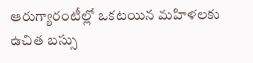ఆరుగ్యారంటీల్లో ఒకటయిన మహిళలకు ఉచిత బస్సు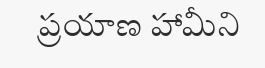ప్రయాణ హామీని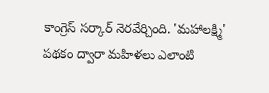కాంగ్రెస్ సర్కార్ నెరవేర్చింది. 'మహాలక్ష్మి' పథకం ద్వారా మహిళలు ఎలాంటి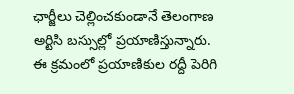ఛార్జీలు చెల్లించకుండానే తెలంగాణ అర్టిసి బస్సుల్లో ప్రయాణిస్తున్నారు. ఈ క్రమంలో ప్రయాణికుల రద్దీ పెరిగి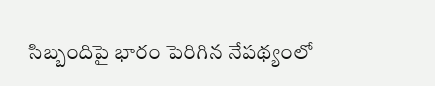సిబ్బందిపై భారం పెరిగిన నేపథ్యంలో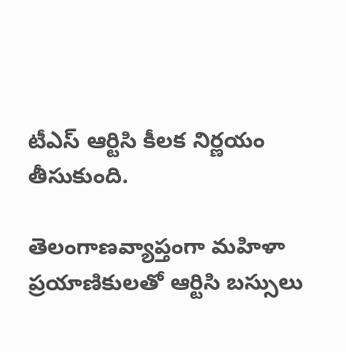టీఎస్ ఆర్టిసి కీలక నిర్ణయం తీసుకుంది.

తెలంగాణవ్యాప్తంగా మహిళా ప్రయాణికులతో ఆర్టిసి బస్సులు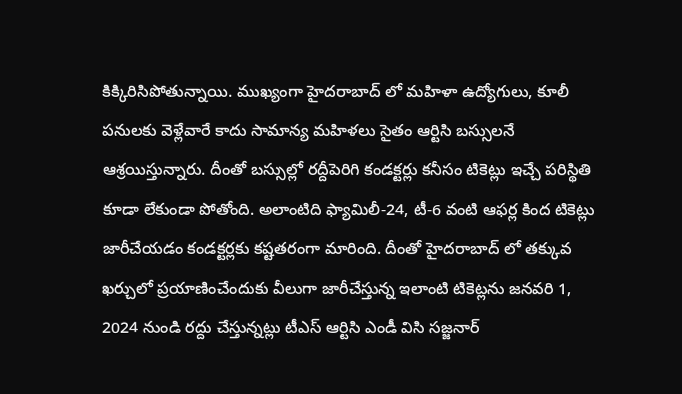కిక్కిరిసిపోతున్నాయి. ముఖ్యంగా హైదరాబాద్ లో మహిళా ఉద్యోగులు, కూలీ పనులకు వెళ్లేవారే కాదు సామాన్య మహిళలు సైతం ఆర్టిసి బస్సులనే ఆశ్రయిస్తున్నారు. దీంతో బస్సుల్లో రద్దీపెరిగి కండక్టర్లు కనీసం టికెట్లు ఇచ్చే పరిస్థితి కూడా లేకుండా పోతోంది. అలాంటిది ఫ్యామిలీ-24, టీ‌-6 వంటి ఆఫర్ల కింద టికెట్లు జారీచేయడం కండక్టర్లకు కష్టతరంగా మారింది. దీంతో హైదరాబాద్ లో తక్కువ ఖర్చులో ప్రయాణించేందుకు వీలుగా జారీచేస్తున్న ఇలాంటి టికెట్లను జనవరి 1, 2024 నుండి రద్దు చేస్తున్నట్లు టీఎస్ ఆర్టిసి ఎండీ విసి సజ్జనార్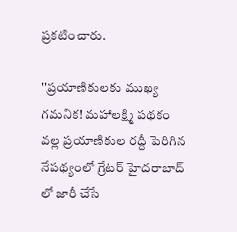ప్రకటించారు.

''ప్రయాణికులకు ముఖ్య గమనిక! మహాలక్ష్మి పథకం వల్ల ప్రయాణికుల రద్దీ పెరిగిన నేపథ్యంలో గ్రేటర్ హైదరాబాద్ లో జారీ చేసే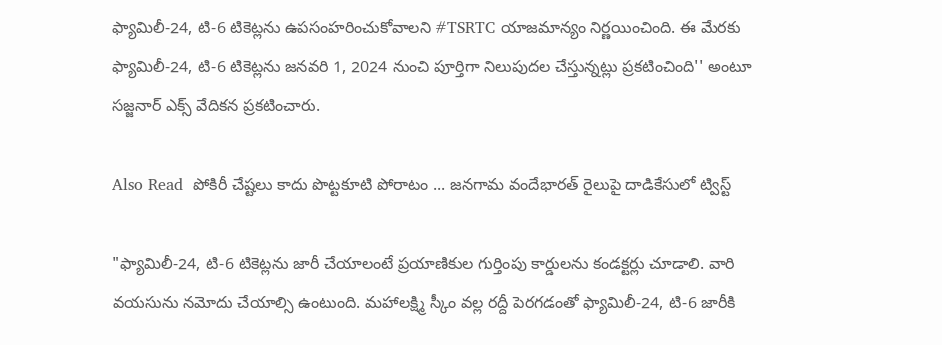ఫ్యామిలీ-24, టి-6 టికెట్లను ఉపసంహరించుకోవాలని #TSRTC యాజమాన్యం నిర్ణయించింది. ఈ మేరకు ఫ్యామిలీ-24, టి-6 టికెట్లను జనవరి 1, 2024 నుంచి పూర్తిగా నిలుపుదల చేస్తున్నట్లు ప్రకటించింది'' అంటూ సజ్జనార్ ఎక్స్ వేదికన ప్రకటించారు.

Also Read  పోకిరీ చేష్టలు కాదు పొట్టకూటి పోరాటం ... జనగామ వందేభారత్ రైలుపై దాడికేసులో ట్విస్ట్

"ఫ్యామిలీ-24, టి-6 టికెట్లను జారీ చేయాలంటే ప్రయాణికుల గుర్తింపు కార్డులను కండక్టర్లు చూడాలి. వారి వయసును నమోదు చేయాల్సి ఉంటుంది. మహాలక్ష్మి స్కీం వల్ల రద్దీ పెరగడంతో ఫ్యామిలీ-24, టి-6 జారీకి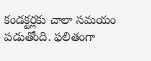కండక్టర్లకు చాలా సమయం పడుతోంది. ఫలితంగా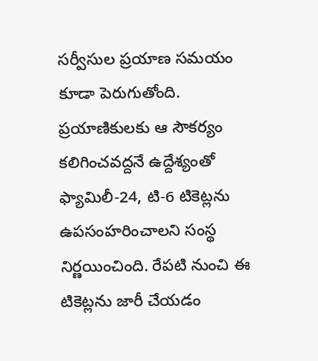సర్వీసుల ప్రయాణ సమయం కూడా పెరుగుతోంది. ప్రయాణికులకు ఆ సౌకర్యం కలిగించవద్దనే ఉద్దేశ్యంతో ఫ్యామిలీ-24, టి-6 టికెట్లను ఉపసంహరించాలని సంస్థ నిర్ణయించింది. రేపటి నుంచి ఈ టికెట్లను జారీ చేయడం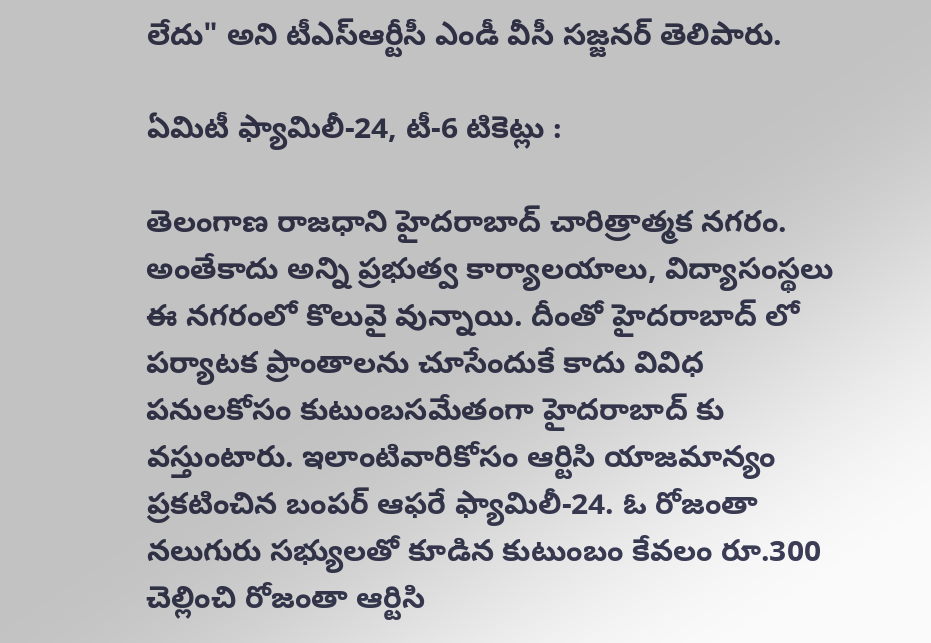లేదు" అని టీఎస్ఆర్టీసీ ఎండీ వీసీ సజ్జనర్ తెలిపారు.

ఏమిటీ ఫ్యామిలీ-24, టీ-6 టికెట్లు :

తెలంగాణ రాజధాని హైదరాబాద్ చారిత్రాత్మక నగరం. అంతేకాదు అన్ని ప్రభుత్వ కార్యాలయాలు, విద్యాసంస్థలు ఈ నగరంలో కొలువై వున్నాయి. దీంతో హైదరాబాద్ లో పర్యాటక ప్రాంతాలను చూసేందుకే కాదు వివిధ పనులకోసం కుటుంబసమేతంగా హైదరాబాద్ కు వస్తుంటారు. ఇలాంటివారికోసం ఆర్టిసి యాజమాన్యం ప్రకటించిన బంపర్ ఆఫరే ఫ్యామిలీ-24. ఓ రోజంతా నలుగురు సభ్యులతో కూడిన కుటుంబం కేవలం రూ.300 చెల్లించి రోజంతా ఆర్టిసి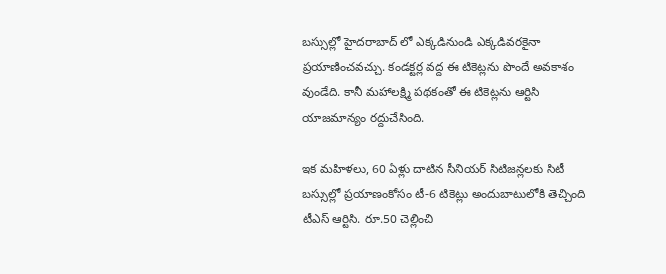బస్సుల్లో హైదరాబాద్ లో ఎక్కడినుండి ఎక్కడివరకైనా ప్రయాణించవచ్చు. కండక్టర్ల వద్ద ఈ టికెట్లను పొందే అవకాశం వుండేది. కానీ మహాలక్ష్మి పథకంతో ఈ టికెట్లను ఆర్టిసి యాజమాన్యం రద్దుచేసింది.

ఇక మహిళలు, 60 ఏళ్లు దాటిన సీనియర్ సిటిజన్లలకు సిటీ బస్సుల్లో ప్రయాణంకోసం టీ-6 టికెట్లు అందుబాటులోకి తెచ్చింది టీఎస్ ఆర్టిసి. రూ.50 చెల్లించి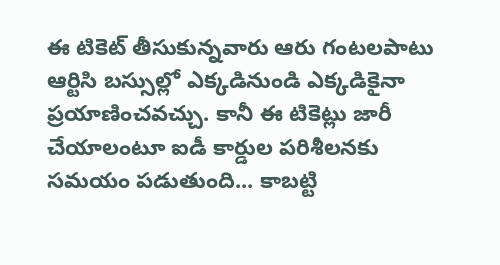ఈ టికెట్ తీసుకున్నవారు ఆరు గంటలపాటు ఆర్టిసి బస్సుల్లో ఎక్కడినుండి ఎక్కడికైనా ప్రయాణించవచ్చు. కానీ ఈ టికెట్లు జారీ చేయాలంటూ ఐడీ కార్డుల పరిశీలనకు సమయం పడుతుంది... కాబట్టి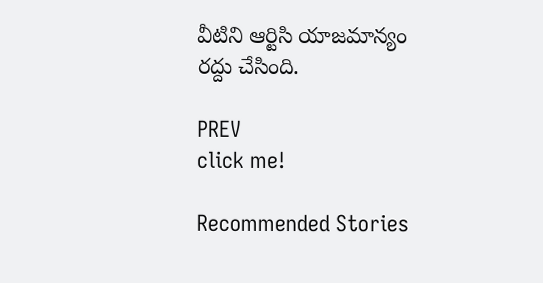వీటిని ఆర్టిసి యాజమాన్యం రద్దు చేసింది.

PREV
click me!

Recommended Stories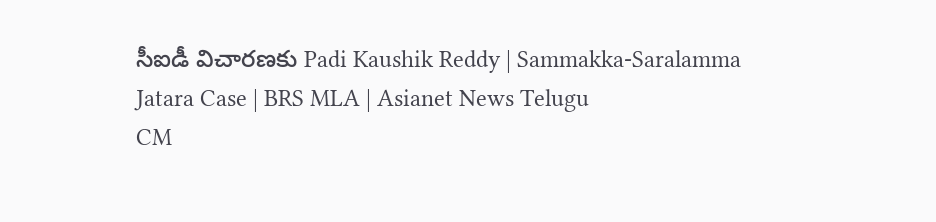సీఐడీ విచారణకు Padi Kaushik Reddy | Sammakka-Saralamma Jatara Case | BRS MLA | Asianet News Telugu
CM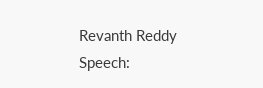Revanth Reddy Speech: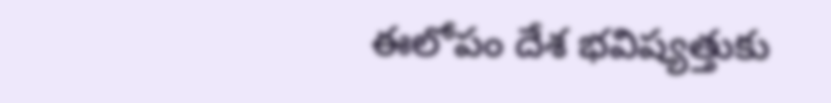ఈలోపం దేశ భవిష్యత్తుకు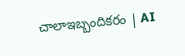చాలాఇబ్బందికరం | AI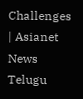Challenges | Asianet News Telugu